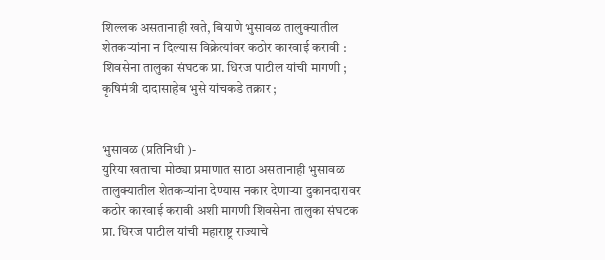शिल्लक असतानाही खते, बियाणे भुसावळ तालुक्यातील शेतकऱ्यांना न दिल्यास विक्रेत्यांवर कठोर कारवाई करावी : शिवसेना तालुका संघटक प्रा. धिरज पाटील यांची मागणी ; कृषिमंत्री दादासाहेब भुसे यांचकडे तक्रार ;


भुसावळ (प्रतिनिधी )-
युरिया खताचा मोठ्या प्रमाणात साठा असतानाही भुसावळ तालुक्यातील शेतकऱ्यांना देण्यास नकार देणाऱ्या दुकानदारावर कठोर कारवाई करावी अशी मागणी शिवसेना तालुका संघटक प्रा. धिरज पाटील यांची महाराष्ट्र राज्याचे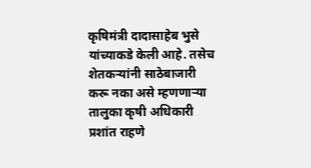कृषिमंत्री दादासाहेब भुसे यांच्याकडे केली आहे. तसेच शेतकऱ्यांनी साठेबाजारी करू नका असे म्हणणाऱ्या तालुका कृषी अधिकारी प्रशांत राहणे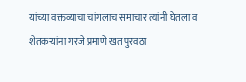यांच्या वक्तव्याचा चांगलाच समाचार त्यांनी घेतला व शेतकऱ्यांना गरजे प्रमाणे खत पुरवठा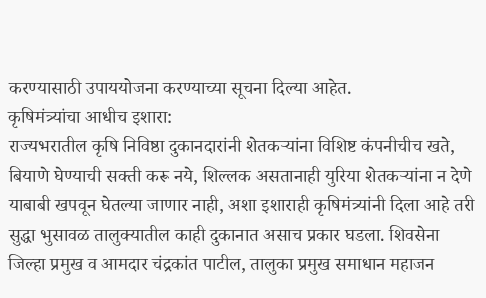करण्यासाठी उपाययोजना करण्याच्या सूचना दिल्या आहेत.
कृषिमंत्र्यांचा आधीच इशारा:
राज्यभरातील कृषि निविष्ठा दुकानदारांनी शेतकऱ्यांना विशिष्ट कंपनीचीच खते, बियाणे घेण्याची सक्ती करू नये, शिल्लक असतानाही युरिया शेतकऱ्यांना न देणे याबाबी खपवून घेतल्या जाणार नाही, अशा इशाराही कृषिमंत्र्यांनी दिला आहे तरी सुद्धा भुसावळ तालुक्यातील काही दुकानात असाच प्रकार घडला. शिवसेना जिल्हा प्रमुख व आमदार चंद्रकांत पाटील, तालुका प्रमुख समाधान महाजन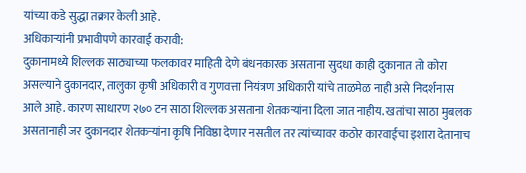यांच्या कडे सुद्धा तक्रार केली आहे.
अधिकाऱ्यांनी प्रभावीपणे कारवाई करावी:
दुकानामध्ये शिल्लक साठ्याच्या फलकावर माहिती देणे बंधनकारक असताना सुदधा काही दुकानात तो कोरा असल्याने दुकानदार, तालुका कृषी अधिकारी व गुणवत्ता नियंत्रण अधिकारी यांचे ताळमेळ नाही असे निदर्शनास आले आहे. कारण साधारण २७० टन साठा शिल्लक असताना शेतकऱ्यांना दिला जात नाहीय. खतांचा साठा मुबलक असतानाही जर दुकानदार शेतकऱ्यांना कृषि निविष्ठा देणार नसतील तर त्यांच्यावर कठोर कारवाईचा इशारा देतानाच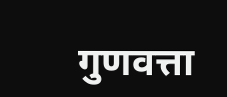गुणवत्ता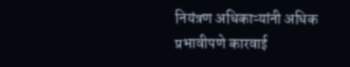नियंत्रण अधिकाऱ्यांनी अधिक प्रभावीपणे कारवाई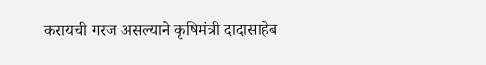करायची गरज असल्याने कृषिमंत्री दादासाहेब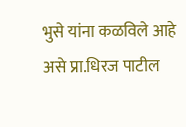भुसे यांना कळविले आहे असे प्रा.धिरज पाटील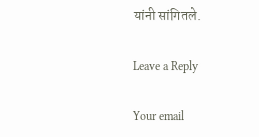यांनी सांगितले.

Leave a Reply

Your email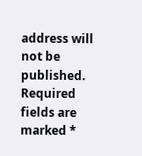address will not be published. Required fields are marked *